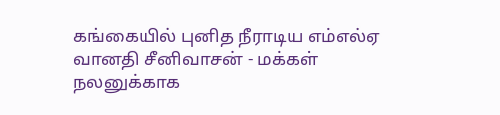கங்கையில் புனித நீராடிய எம்எல்ஏ வானதி சீனிவாசன் - மக்கள் நலனுக்காக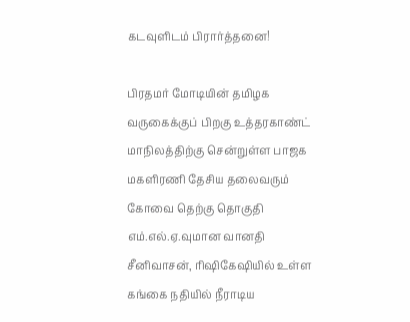கடவுளிடம் பிரார்த்தனை!

பிரதமர் மோடியின் தமிழக வருகைக்குப் பிறகு உத்தரகாண்ட் மாநிலத்திற்கு சென்றுள்ள பாஜக மகளிரணி தேசிய தலைவரும் கோவை தெற்கு தொகுதி எம்.எல்.ஏ.வுமான வானதி சீனிவாசன், ரிஷிகேஷியில் உள்ள கங்கை நதியில் நீராடிய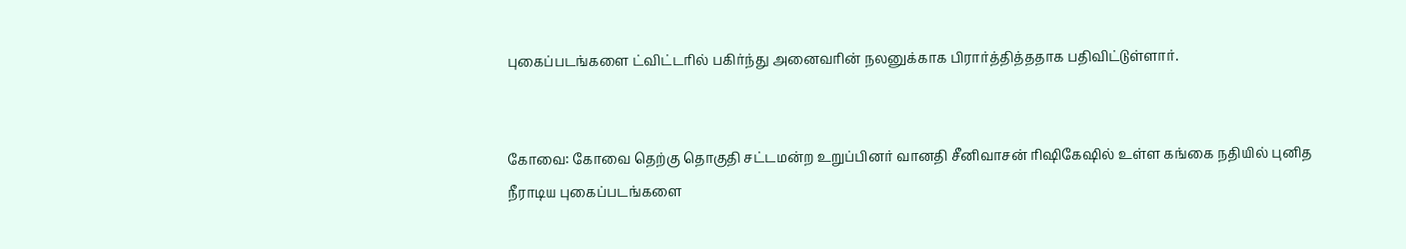புகைப்படங்களை ட்விட்டரில் பகிர்ந்து அனைவரின் நலனுக்காக பிரார்த்தித்ததாக பதிவிட்டுள்ளார்.


கோவை: கோவை தெற்கு தொகுதி சட்டமன்ற உறுப்பினர் வானதி சீனிவாசன் ரிஷிகேஷில் உள்ள கங்கை நதியில் புனித நீராடிய புகைப்படங்களை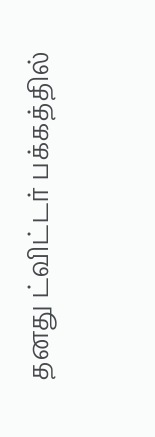தனது ட்விட்டர் பக்கத்தில்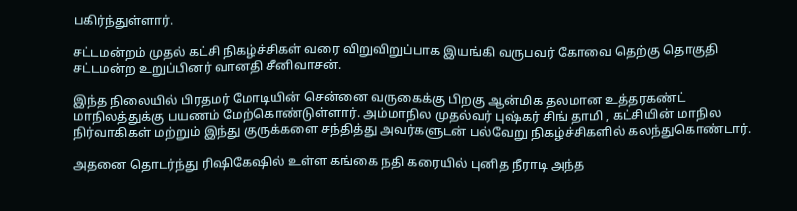பகிர்ந்துள்ளார்.

சட்டமன்றம் முதல் கட்சி நிகழ்ச்சிகள் வரை விறுவிறுப்பாக இயங்கி வருபவர் கோவை தெற்கு தொகுதி சட்டமன்ற உறுப்பினர் வானதி சீனிவாசன்.

இந்த நிலையில் பிரதமர் மோடியின் சென்னை வருகைக்கு பிறகு ஆன்மிக தலமான உத்தரகண்ட் மாநிலத்துக்கு பயணம் மேற்கொண்டுள்ளார். அம்மாநில முதல்வர் புஷ்கர் சிங் தாமி , கட்சியின் மாநில நிர்வாகிகள் மற்றும் இந்து குருக்களை சந்தித்து அவர்களுடன் பல்வேறு நிகழ்ச்சிகளில் கலந்துகொண்டார்.

அதனை தொடர்ந்து ரிஷிகேஷில் உள்ள கங்கை நதி கரையில் புனித நீராடி அந்த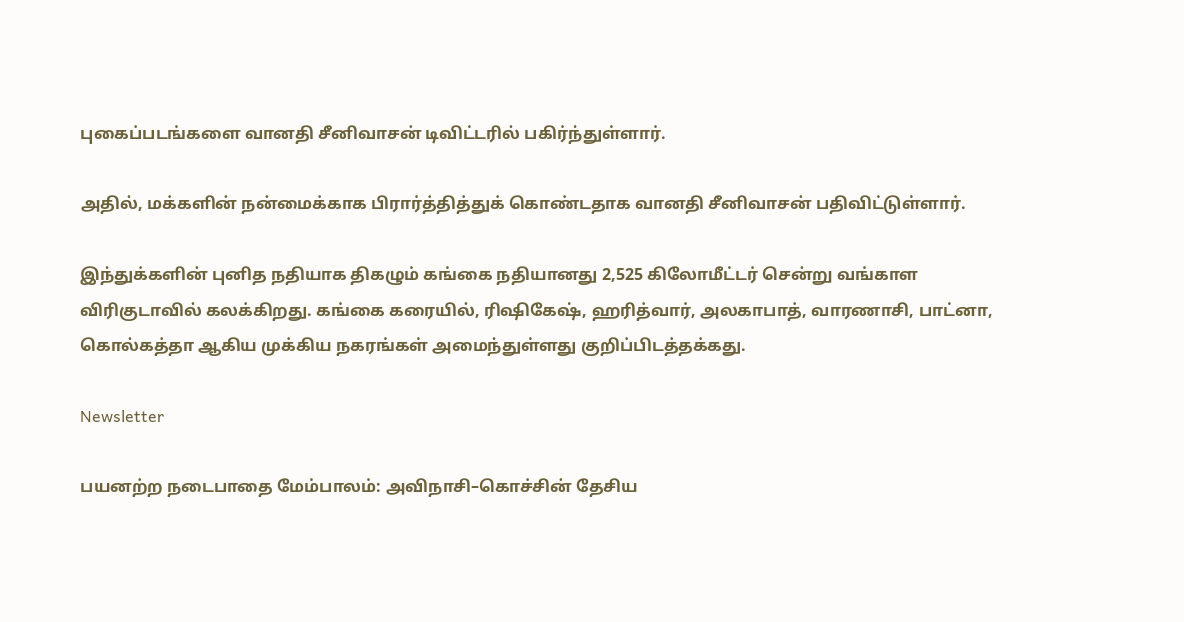புகைப்படங்களை வானதி சீனிவாசன் டிவிட்டரில் பகிர்ந்துள்ளார்.

அதில், மக்களின் நன்மைக்காக பிரார்த்தித்துக் கொண்டதாக வானதி சீனிவாசன் பதிவிட்டுள்ளார்.

இந்துக்களின் புனித நதியாக திகழும் கங்கை நதியானது 2,525 கிலோமீட்டர் சென்று வங்காள விரிகுடாவில் கலக்கிறது. கங்கை கரையில், ரிஷிகேஷ், ஹரித்வார், அலகாபாத், வாரணாசி, பாட்னா, கொல்கத்தா ஆகிய முக்கிய நகரங்கள் அமைந்துள்ளது குறிப்பிடத்தக்கது.

Newsletter

பயனற்ற நடைபாதை மேம்பாலம்: அவிநாசி–கொச்சின் தேசிய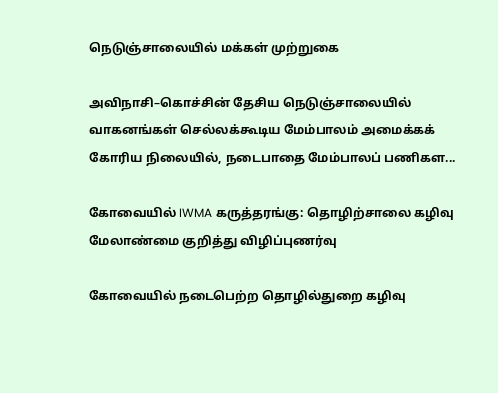நெடுஞ்சாலையில் மக்கள் முற்றுகை

அவிநாசி–கொச்சின் தேசிய நெடுஞ்சாலையில் வாகனங்கள் செல்லக்கூடிய மேம்பாலம் அமைக்கக் கோரிய நிலையில், நடைபாதை மேம்பாலப் பணிகள...

கோவையில் IWMA கருத்தரங்கு: தொழிற்சாலை கழிவு மேலாண்மை குறித்து விழிப்புணர்வு

கோவையில் நடைபெற்ற தொழில்துறை கழிவு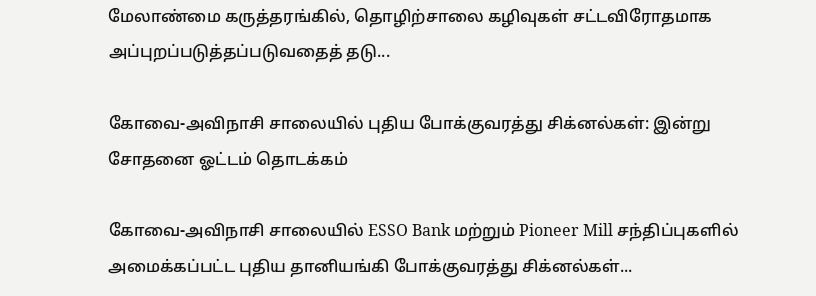மேலாண்மை கருத்தரங்கில், தொழிற்சாலை கழிவுகள் சட்டவிரோதமாக அப்புறப்படுத்தப்படுவதைத் தடு...

கோவை-அவிநாசி சாலையில் புதிய போக்குவரத்து சிக்னல்கள்: இன்று சோதனை ஓட்டம் தொடக்கம்

கோவை-அவிநாசி சாலையில் ESSO Bank மற்றும் Pioneer Mill சந்திப்புகளில் அமைக்கப்பட்ட புதிய தானியங்கி போக்குவரத்து சிக்னல்கள்...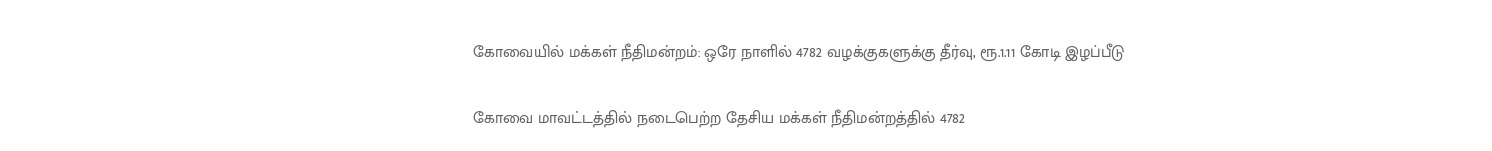கோவையில் மக்கள் நீதிமன்றம்: ஒரே நாளில் 4782 வழக்குகளுக்கு தீர்வு, ரூ.1.11 கோடி இழப்பீடு

கோவை மாவட்டத்தில் நடைபெற்ற தேசிய மக்கள் நீதிமன்றத்தில் 4782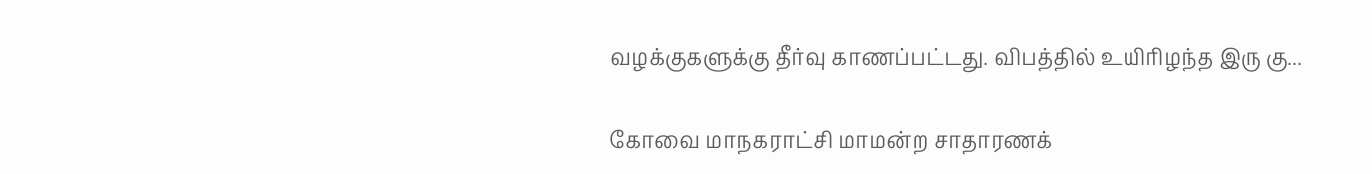வழக்குகளுக்கு தீர்வு காணப்பட்டது. விபத்தில் உயிரிழந்த இரு கு...

கோவை மாநகராட்சி மாமன்ற சாதாரணக்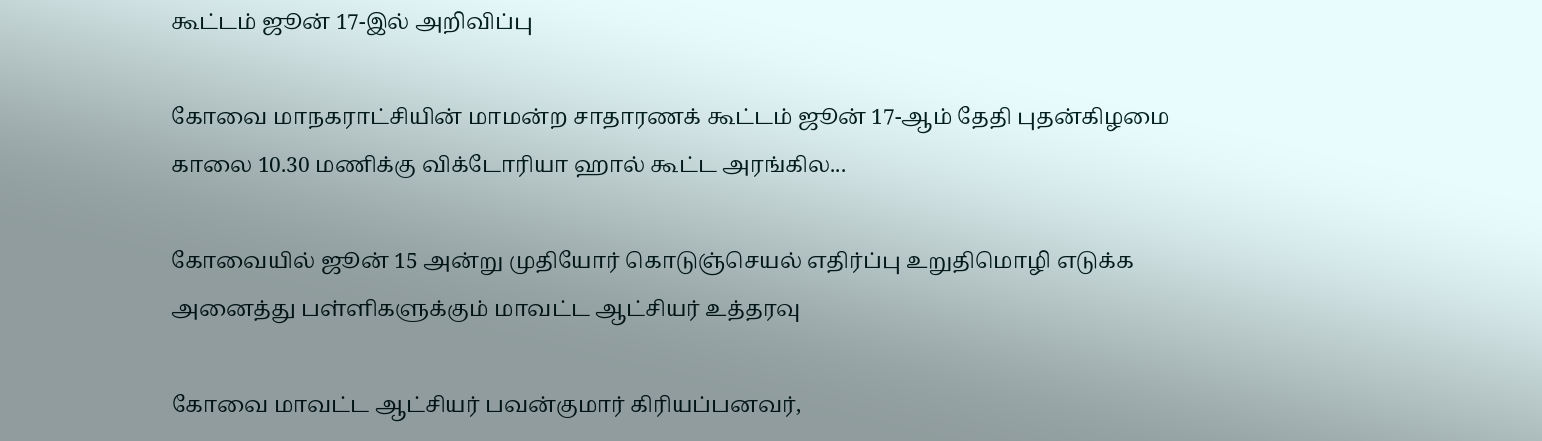கூட்டம் ஜூன் 17-இல் அறிவிப்பு

கோவை மாநகராட்சியின் மாமன்ற சாதாரணக் கூட்டம் ஜூன் 17-ஆம் தேதி புதன்கிழமை காலை 10.30 மணிக்கு விக்டோரியா ஹால் கூட்ட அரங்கில...

கோவையில் ஜூன் 15 அன்று முதியோர் கொடுஞ்செயல் எதிர்ப்பு உறுதிமொழி எடுக்க அனைத்து பள்ளிகளுக்கும் மாவட்ட ஆட்சியர் உத்தரவு

கோவை மாவட்ட ஆட்சியர் பவன்குமார் கிரியப்பனவர்,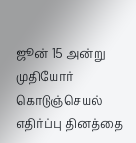ஜூன் 15 அன்று முதியோர் கொடுஞ்செயல் எதிர்ப்பு தினத்தை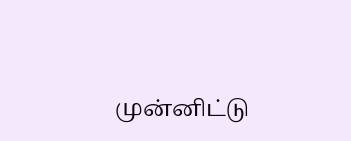முன்னிட்டு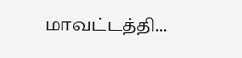மாவட்டத்தி...